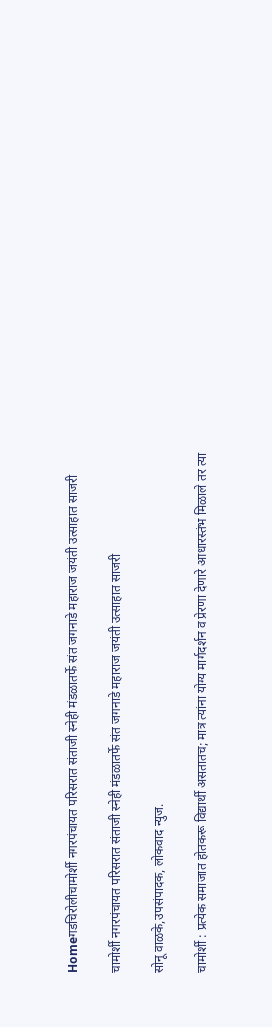Homeगडचिरोलीचामोर्शी नगरपंचायत परिसरात संताजी स्नेही मंडळातर्फे संत जगनाडे महाराज जयंती उत्साहात साजरी

चामोर्शी नगरपंचायत परिसरात संताजी स्नेही मंडळातर्फे संत जगनाडे महाराज जयंती उत्साहात साजरी

सोनू वाळके,उपसंपादक, लोकवाद न्युज.

चामोर्शी : प्रत्येक समाजात होतकरू विद्यार्थी असतातच; मात्र त्यांना योग्य मार्गदर्शन व प्रेरणा देणारे आधारस्तंभ मिळाले तर त्या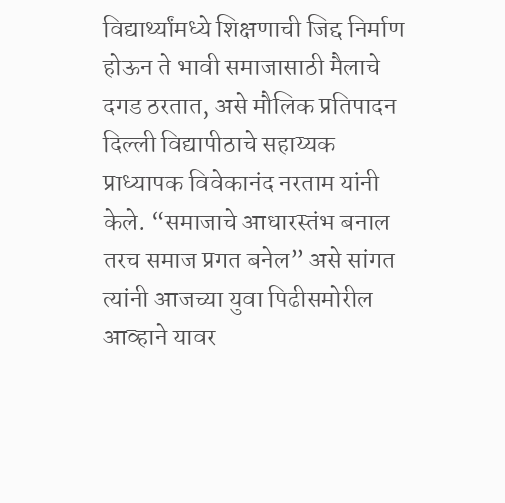विद्यार्थ्यांमध्ये शिक्षणाची जिद्द निर्माण होऊन ते भावी समाजासाठी मैलाचे दगड ठरतात, असे मौलिक प्रतिपादन दिल्ली विद्यापीठाचे सहाय्यक प्राध्यापक विवेकानंद नरताम यांनी केले. “समाजाचे आधारस्तंभ बनाल तरच समाज प्रगत बनेल” असे सांगत त्यांनी आजच्या युवा पिढीसमोरील आव्हाने यावर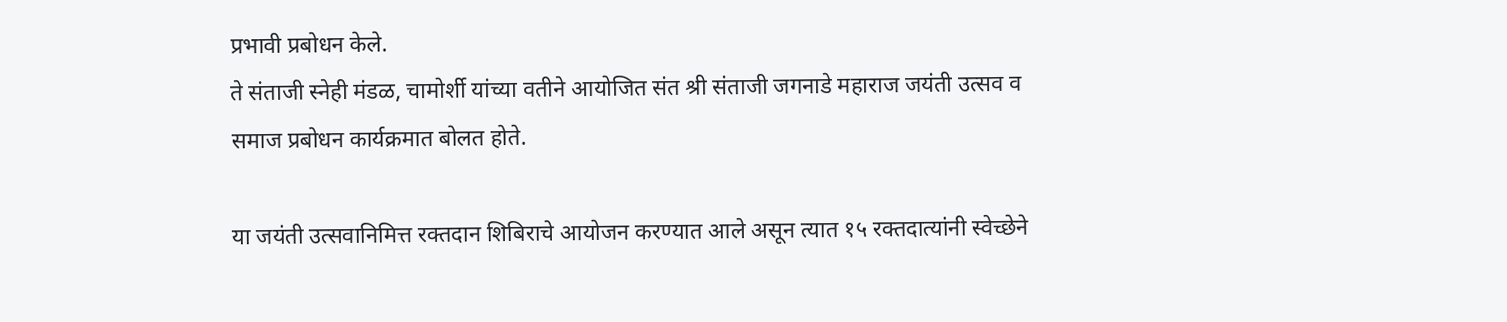प्रभावी प्रबोधन केले.
ते संताजी स्नेही मंडळ, चामोर्शी यांच्या वतीने आयोजित संत श्री संताजी जगनाडे महाराज जयंती उत्सव व समाज प्रबोधन कार्यक्रमात बोलत होते.

या जयंती उत्सवानिमित्त रक्तदान शिबिराचे आयोजन करण्यात आले असून त्यात १५ रक्तदात्यांनी स्वेच्छेने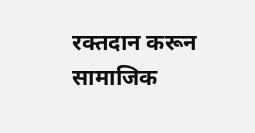रक्तदान करून सामाजिक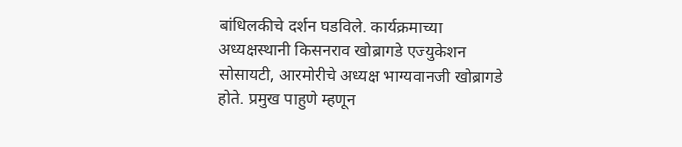बांधिलकीचे दर्शन घडविले. कार्यक्रमाच्या अध्यक्षस्थानी किसनराव खोब्रागडे एज्युकेशन सोसायटी, आरमोरीचे अध्यक्ष भाग्यवानजी खोब्रागडे होते. प्रमुख पाहुणे म्हणून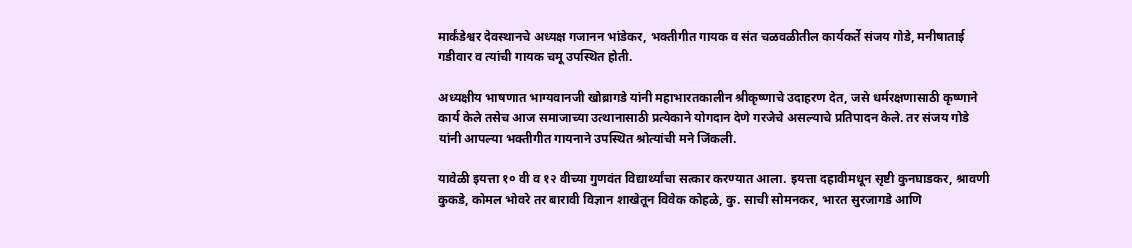मार्कंडेश्वर देवस्थानचे अध्यक्ष गजानन भांडेकर, भक्तीगीत गायक व संत चळवळीतील कार्यकर्ते संजय गोडे, मनीषाताई गडीवार व त्यांची गायक चमू उपस्थित होती.

अध्यक्षीय भाषणात भाग्यवानजी खोब्रागडे यांनी महाभारतकालीन श्रीकृष्णाचे उदाहरण देत, जसे धर्मरक्षणासाठी कृष्णाने कार्य केले तसेच आज समाजाच्या उत्थानासाठी प्रत्येकाने योगदान देणे गरजेचे असल्याचे प्रतिपादन केले. तर संजय गोडे यांनी आपल्या भक्तीगीत गायनाने उपस्थित श्रोत्यांची मने जिंकली.

यावेळी इयत्ता १० वी व १२ वीच्या गुणवंत विद्यार्थ्यांचा सत्कार करण्यात आला. इयत्ता दहावीमधून सृष्टी कुनघाडकर, श्रावणी कुकडे, कोमल भोवरे तर बारावी विज्ञान शाखेतून विवेक कोहळे, कु. साची सोमनकर, भारत सुरजागडे आणि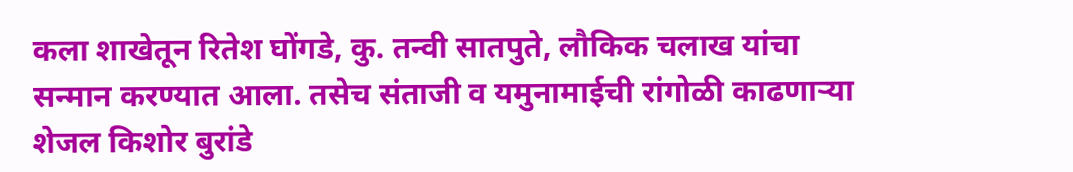कला शाखेतून रितेश घोंगडे, कु. तन्वी सातपुते, लौकिक चलाख यांचा सन्मान करण्यात आला. तसेच संताजी व यमुनामाईची रांगोळी काढणाऱ्या शेजल किशोर बुरांडे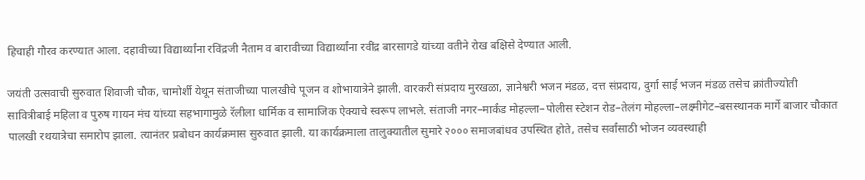हिचाही गौरव करण्यात आला. दहावीच्या विद्यार्थ्यांना रविंद्रजी नैताम व बारावीच्या विद्यार्थ्यांना रवींद्र बारसागडे यांच्या वतीने रोख बक्षिसे देण्यात आली.

जयंती उत्सवाची सुरुवात शिवाजी चौक, चामोर्शी येथून संताजीच्या पालखीचे पूजन व शोभायात्रेने झाली. वारकरी संप्रदाय मुरखळा, ज्ञानेश्वरी भजन मंडळ, दत्त संप्रदाय, दुर्गा साई भजन मंडळ तसेच क्रांतीज्योती सावित्रीबाई महिला व पुरुष गायन मंच यांच्या सहभागामुळे रॅलीला धार्मिक व सामाजिक ऐक्याचे स्वरूप लाभले. संताजी नगर–मार्कंड मोहल्ला–पोलीस स्टेशन रोड–तेलंग मोहल्ला–लक्ष्मीगेट–बसस्थानक मार्गे बाजार चौकात पालखी रथयात्रेचा समारोप झाला. त्यानंतर प्रबोधन कार्यक्रमास सुरुवात झाली. या कार्यक्रमाला तालुक्यातील सुमारे २००० समाजबांधव उपस्थित होते, तसेच सर्वांसाठी भोजन व्यवस्थाही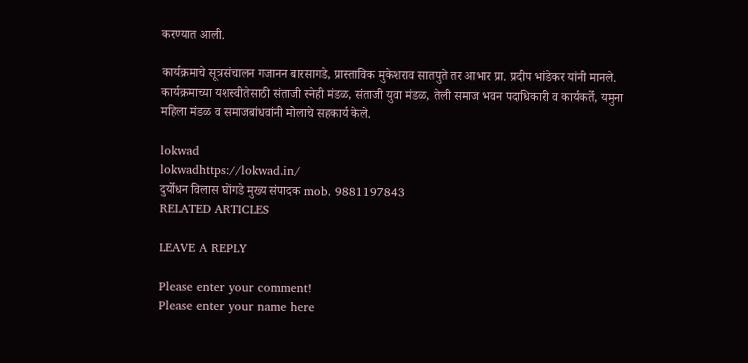करण्यात आली.

कार्यक्रमाचे सूत्रसंचालन गजानन बारसागडे, प्रास्ताविक मुकेशराव सातपुते तर आभार प्रा. प्रदीप भांडेकर यांनी मानले. कार्यक्रमाच्या यशस्वीतेसाठी संताजी स्नेही मंडळ, संताजी युवा मंडळ, तेली समाज भवन पदाधिकारी व कार्यकर्ते, यमुना महिला मंडळ व समाजबांधवांनी मोलाचे सहकार्य केले.

lokwad
lokwadhttps://lokwad.in/
दुर्योधन विलास घोंगडे मुख्य संपादक mob. 9881197843
RELATED ARTICLES

LEAVE A REPLY

Please enter your comment!
Please enter your name here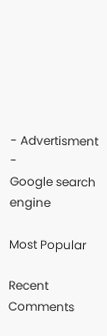- Advertisment -
Google search engine

Most Popular

Recent Comments